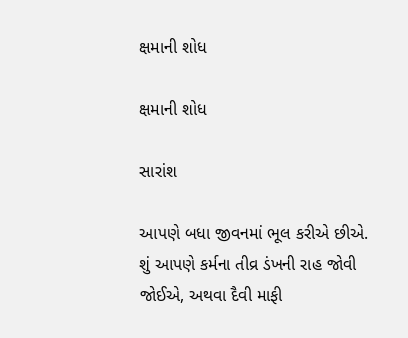ક્ષમાની શોધ

ક્ષમાની શોધ

સારાંશ

આપણે બધા જીવનમાં ભૂલ કરીએ છીએ. શું આપણે કર્મના તીવ્ર ડંખની રાહ જોવી જોઈએ, અથવા દૈવી માફી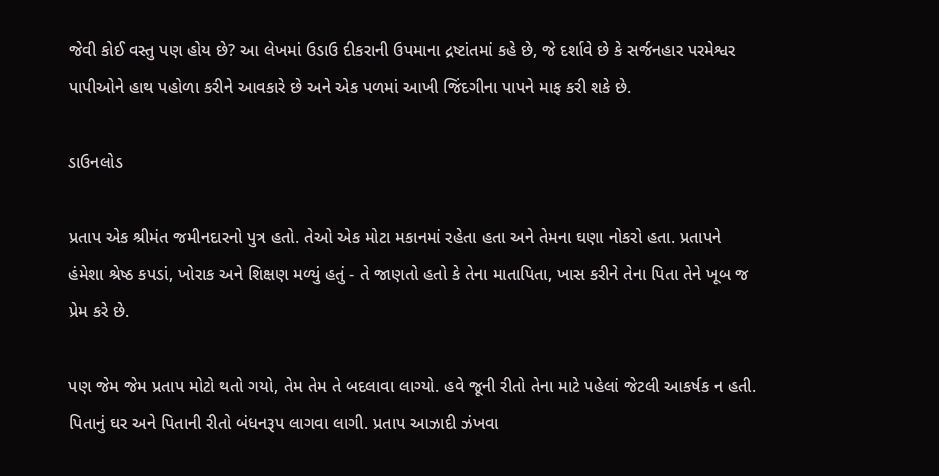જેવી કોઈ વસ્તુ પણ હોય છે? આ લેખમાં ઉડાઉ દીકરાની ઉપમાના દ્રષ્ટાંતમાં કહે છે, જે દર્શાવે છે કે સર્જનહાર પરમેશ્વર પાપીઓને હાથ પહોળા કરીને આવકારે છે અને એક પળમાં આખી જિંદગીના પાપને માફ કરી શકે છે.

ડાઉનલોડ

પ્રતાપ એક શ્રીમંત જમીનદારનો પુત્ર હતો. તેઓ એક મોટા મકાનમાં રહેતા હતા અને તેમના ઘણા નોકરો હતા. પ્રતાપને હંમેશા શ્રેષ્ઠ કપડાં, ખોરાક અને શિક્ષણ મળ્યું હતું - તે જાણતો હતો કે તેના માતાપિતા, ખાસ કરીને તેના પિતા તેને ખૂબ જ પ્રેમ કરે છે.

પણ જેમ જેમ પ્રતાપ મોટો થતો ગયો, તેમ તેમ તે બદલાવા લાગ્યો. હવે જૂની રીતો તેના માટે પહેલાં જેટલી આકર્ષક ન હતી. પિતાનું ઘર અને પિતાની રીતો બંધનરૂપ લાગવા લાગી. પ્રતાપ આઝાદી ઝંખવા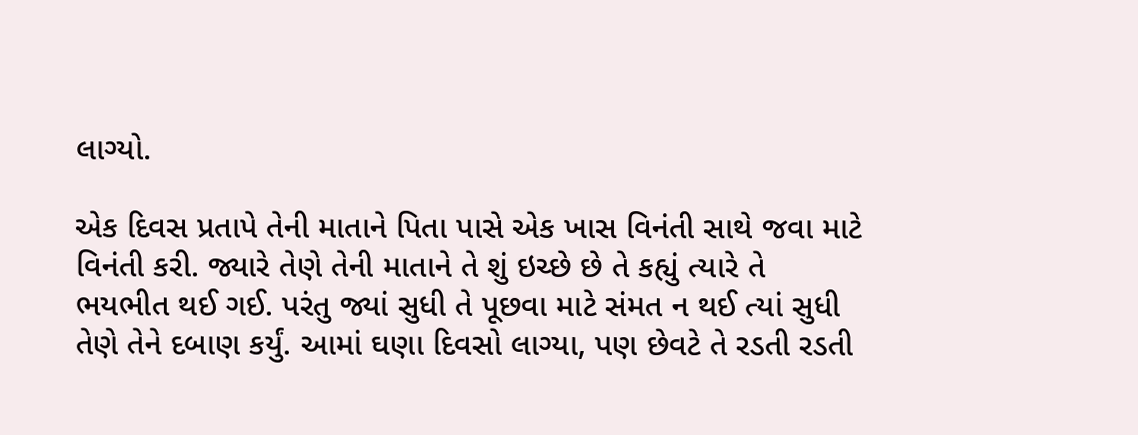લાગ્યો.

એક દિવસ પ્રતાપે તેની માતાને પિતા પાસે એક ખાસ વિનંતી સાથે જવા માટે વિનંતી કરી. જ્યારે તેણે તેની માતાને તે શું ઇચ્છે છે તે કહ્યું ત્યારે તે ભયભીત થઈ ગઈ. પરંતુ જ્યાં સુધી તે પૂછવા માટે સંમત ન થઈ ત્યાં સુધી તેણે તેને દબાણ કર્યું. આમાં ઘણા દિવસો લાગ્યા, પણ છેવટે તે રડતી રડતી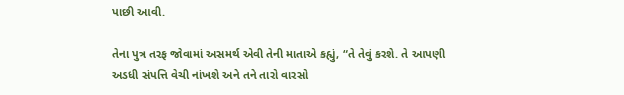પાછી આવી.

તેના પુત્ર તરફ જોવામાં અસમર્થ એવી તેની માતાએ કહ્યું, “તે તેવું કરશે. તે આપણી અડધી સંપત્તિ વેચી નાંખશે અને તને તારો વારસો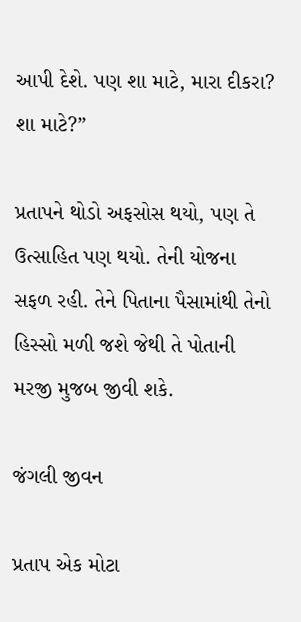આપી દેશે. પણ શા માટે, મારા દીકરા? શા માટે?”

પ્રતાપને થોડો અફસોસ થયો, પણ તે ઉત્સાહિત પણ થયો. તેની યોજના સફળ રહી. તેને પિતાના પૈસામાંથી તેનો હિસ્સો મળી જશે જેથી તે પોતાની મરજી મુજબ જીવી શકે.

જંગલી જીવન

પ્રતાપ એક મોટા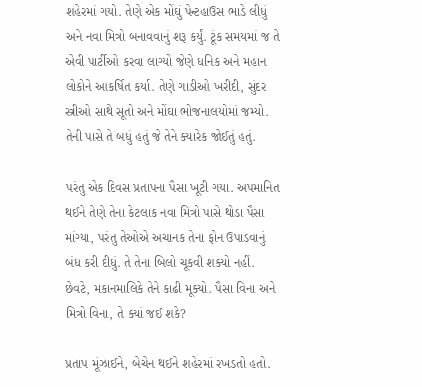શહેરમાં ગયો. તેણે એક મોંઘું પેન્ટહાઉસ ભાડે લીધું અને નવા મિત્રો બનાવવાનું શરૂ કર્યું. ટૂંક સમયમાં જ તે એવી પાર્ટીઓ કરવા લાગ્યો જેણે ધનિક અને મહાન લોકોને આકર્ષિત કર્યા. તેણે ગાડીઓ ખરીદી, સુંદર સ્ત્રીઓ સાથે સૂતો અને મોંઘા ભોજનાલયોમાં જમ્યો. તેની પાસે તે બધું હતું જે તેને ક્યારેક જોઈતું હતું.

પરંતુ એક દિવસ પ્રતાપના પૈસા ખૂટી ગયા. અપમાનિત થઈને તેણે તેના કેટલાક નવા મિત્રો પાસે થોડા પૈસા માંગ્યા, પરંતુ તેઓએ અચાનક તેના ફોન ઉપાડવાનું બંધ કરી દીધું. તે તેના બિલો ચૂકવી શક્યો નહીં. છેવટે, મકાનમાલિકે તેને કાઢી મૂક્યો. પૈસા વિના અને મિત્રો વિના, તે ક્યાં જઈ શકે?

પ્રતાપ મૂંઝાઈને, બેચેન થઈને શહેરમાં રખડતો હતો.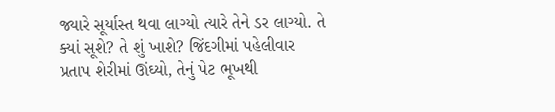જ્યારે સૂર્યાસ્ત થવા લાગ્યો ત્યારે તેને ડર લાગ્યો. તે ક્યાં સૂશે? તે શું ખાશે? જિંદગીમાં પહેલીવાર પ્રતાપ શેરીમાં ઊંઘ્યો, તેનું પેટ ભૂખથી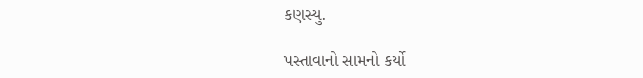કણસ્યુ.

પસ્તાવાનો સામનો કર્યો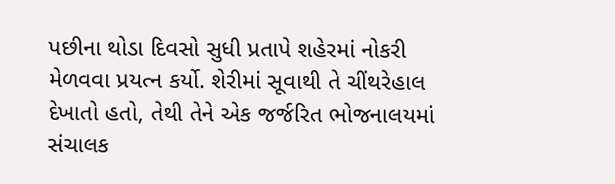પછીના થોડા દિવસો સુધી પ્રતાપે શહેરમાં નોકરી મેળવવા પ્રયત્ન કર્યો. શેરીમાં સૂવાથી તે ચીંથરેહાલ દેખાતો હતો, તેથી તેને એક જર્જરિત ભોજનાલયમાં સંચાલક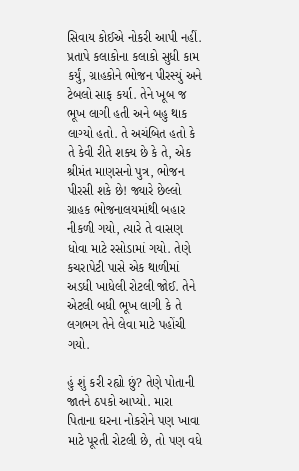સિવાય કોઈએ નોકરી આપી નહીં. પ્રતાપે કલાકોના કલાકો સુધી કામ કર્યું, ગ્રાહકોને ભોજન પીરસ્યું અને ટેબલો સાફ કર્યા. તેને ખૂબ જ ભૂખ લાગી હતી અને બહુ થાક લાગ્યો હતો. તે અચંબિત હતો કે તે કેવી રીતે શક્ય છે કે તે, એક શ્રીમંત માણસનો પુત્ર, ભોજન પીરસી શકે છે! જ્યારે છેલ્લો ગ્રાહક ભોજનાલયમાંથી બહાર નીકળી ગયો, ત્યારે તે વાસણ ધોવા માટે રસોડામાં ગયો. તેણે કચરાપેટી પાસે એક થાળીમાં અડધી ખાધેલી રોટલી જોઈ. તેને એટલી બધી ભૂખ લાગી કે તે લગભગ તેને લેવા માટે પહોંચી ગયો.

હું શું કરી રહ્યો છું? તેણે પોતાની જાતને ઠપકો આપ્યો. મારા પિતાના ઘરના નોકરોને પણ ખાવા માટે પૂરતી રોટલી છે, તો પણ વધે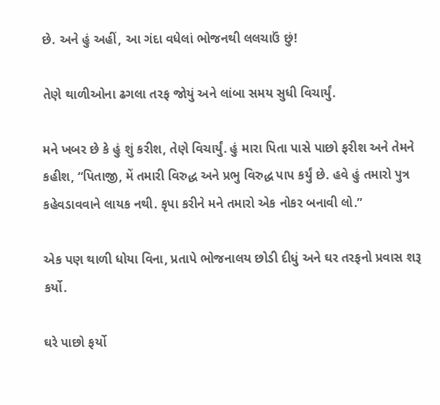છે. અને હું અહીં, આ ગંદા વધેલાં ભોજનથી લલચાઉં છું!

તેણે થાળીઓના ઢગલા તરફ જોયું અને લાંબા સમય સુધી વિચાર્યું.

મને ખબર છે કે હું શું કરીશ, તેણે વિચાર્યું. હું મારા પિતા પાસે પાછો ફરીશ અને તેમને કહીશ, “પિતાજી, મેં તમારી વિરુદ્ધ અને પ્રભુ વિરુદ્ધ પાપ કર્યું છે. હવે હું તમારો પુત્ર કહેવડાવવાને લાયક નથી. કૃપા કરીને મને તમારો એક નોકર બનાવી લો.”

એક પણ થાળી ધોયા વિના, પ્રતાપે ભોજનાલય છોડી દીધું અને ઘર તરફનો પ્રવાસ શરૂ કર્યો.

ઘરે પાછો ફર્યો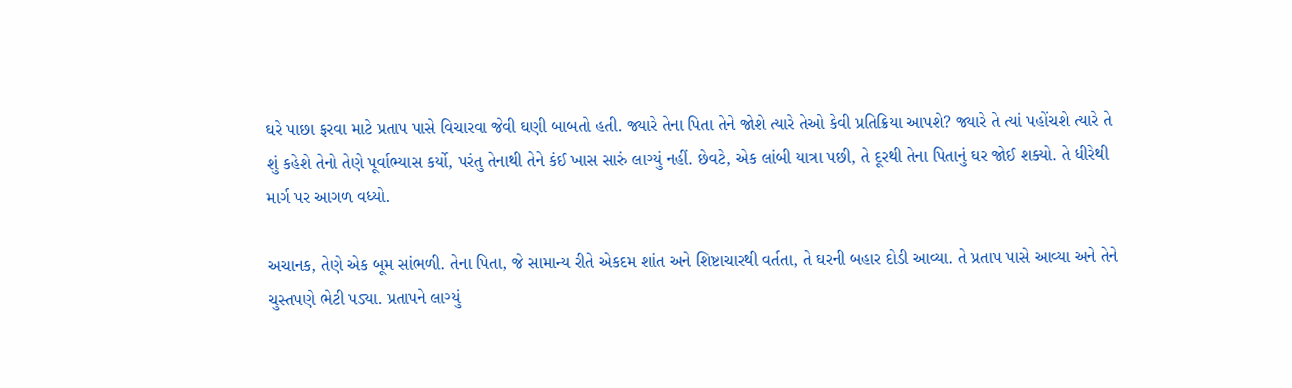ઘરે પાછા ફરવા માટે પ્રતાપ પાસે વિચારવા જેવી ઘણી બાબતો હતી. જ્યારે તેના પિતા તેને જોશે ત્યારે તેઓ કેવી પ્રતિક્રિયા આપશે? જ્યારે તે ત્યાં પહોંચશે ત્યારે તે શું કહેશે તેનો તેણે પૂર્વાભ્યાસ કર્યો, પરંતુ તેનાથી તેને કંઈ ખાસ સારું લાગ્યું નહીં. છેવટે, એક લાંબી યાત્રા પછી, તે દૂરથી તેના પિતાનું ઘર જોઈ શક્યો. તે ધીરેથી માર્ગ પર આગળ વધ્યો.

અચાનક, તેણે એક બૂમ સાંભળી. તેના પિતા, જે સામાન્ય રીતે એકદમ શાંત અને શિષ્ટાચારથી વર્તતા, તે ઘરની બહાર દોડી આવ્યા. તે પ્રતાપ પાસે આવ્યા અને તેને ચુસ્તપણે ભેટી પડ્યા. પ્રતાપને લાગ્યું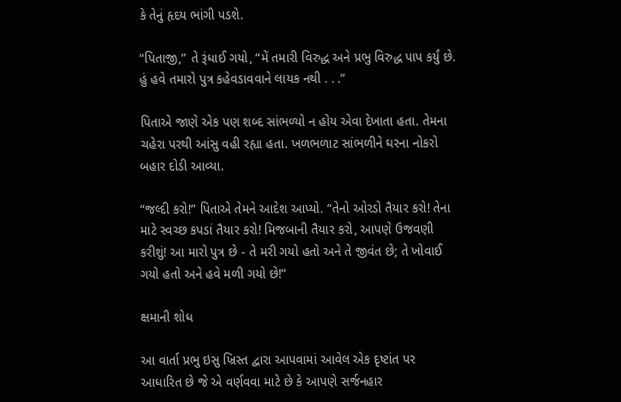કે તેનું હૃદય ભાંગી પડશે.

“પિતાજી,” તે રૂંધાઈ ગયો, “મેં તમારી વિરુદ્ધ અને પ્રભુ વિરુદ્ધ પાપ કર્યું છે. હું હવે તમારો પુત્ર કહેવડાવવાને લાયક નથી . . .”

પિતાએ જાણે એક પણ શબ્દ સાંભળ્યો ન હોય એવા દેખાતા હતા. તેમના ચહેરા પરથી આંસુ વહી રહ્યા હતા. ખળભળાટ સાંભળીને ઘરના નોકરો બહાર દોડી આવ્યા.

“જલ્દી કરો!” પિતાએ તેમને આદેશ આપ્યો. “તેનો ઓરડો તૈયાર કરો! તેના માટે સ્વચ્છ કપડાં તૈયાર કરો! મિજબાની તૈયાર કરો, આપણે ઉજવણી કરીશું! આ મારો પુત્ર છે - તે મરી ગયો હતો અને તે જીવંત છે; તે ખોવાઈ ગયો હતો અને હવે મળી ગયો છે!”

ક્ષમાની શોધ

આ વાર્તા પ્રભુ ઇસુ ખ્રિસ્ત દ્વારા આપવામાં આવેલ એક દૃષ્ટાંત પર આધારિત છે જે એ વર્ણવવા માટે છે કે આપણે સર્જનહાર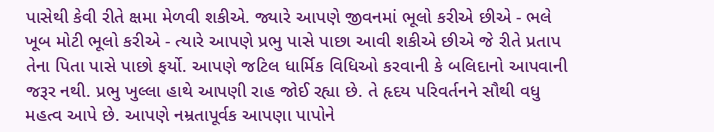પાસેથી કેવી રીતે ક્ષમા મેળવી શકીએ. જ્યારે આપણે જીવનમાં ભૂલો કરીએ છીએ - ભલે ખૂબ મોટી ભૂલો કરીએ - ત્યારે આપણે પ્રભુ પાસે પાછા આવી શકીએ છીએ જે રીતે પ્રતાપ તેના પિતા પાસે પાછો ફર્યો. આપણે જટિલ ધાર્મિક વિધિઓ કરવાની કે બલિદાનો આપવાની જરૂર નથી. પ્રભુ ખુલ્લા હાથે આપણી રાહ જોઈ રહ્યા છે. તે હૃદય પરિવર્તનને સૌથી વધુ મહત્વ આપે છે. આપણે નમ્રતાપૂર્વક આપણા પાપોને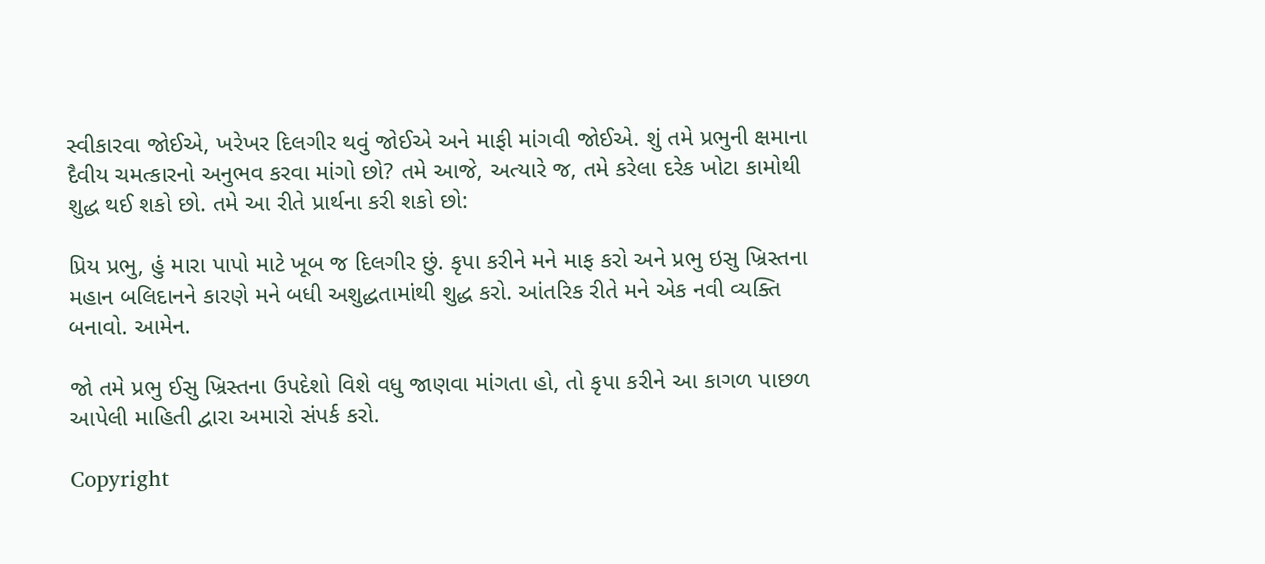સ્વીકારવા જોઈએ, ખરેખર દિલગીર થવું જોઈએ અને માફી માંગવી જોઈએ. શું તમે પ્રભુની ક્ષમાના દૈવીય ચમત્કારનો અનુભવ કરવા માંગો છો? તમે આજે, અત્યારે જ, તમે કરેલા દરેક ખોટા કામોથી શુદ્ધ થઈ શકો છો. તમે આ રીતે પ્રાર્થના કરી શકો છો:

પ્રિય પ્રભુ, હું મારા પાપો માટે ખૂબ જ દિલગીર છું. કૃપા કરીને મને માફ કરો અને પ્રભુ ઇસુ ખ્રિસ્તના મહાન બલિદાનને કારણે મને બધી અશુદ્ધતામાંથી શુદ્ધ કરો. આંતરિક રીતે મને એક નવી વ્યક્તિ બનાવો. આમેન.

જો તમે પ્રભુ ઈસુ ખ્રિસ્તના ઉપદેશો વિશે વધુ જાણવા માંગતા હો, તો કૃપા કરીને આ કાગળ પાછળ આપેલી માહિતી દ્વારા અમારો સંપર્ક કરો.

Copyright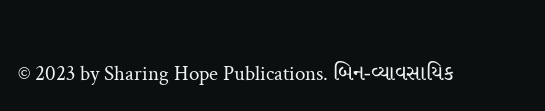© 2023 by Sharing Hope Publications. બિન-વ્યાવસાયિક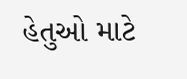હેતુઓ માટે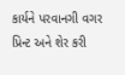કાર્યને પરવાનગી વગર પ્રિન્ટ અને શેર કરી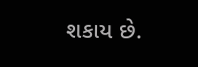શકાય છે.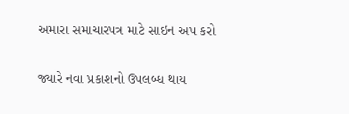અમારા સમાચારપત્ર માટે સાઇન અપ કરો

જ્યારે નવા પ્રકાશનો ઉપલબ્ધ થાય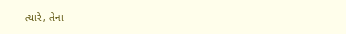ત્યારે, તેના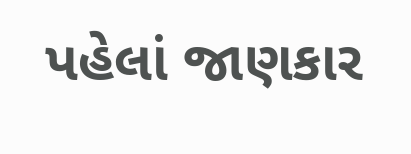પહેલાં જાણકાર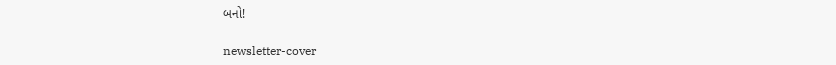બનો!

newsletter-cover